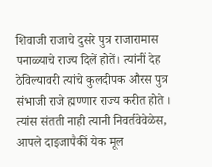शिवाजी राजाचे दुसरे पुत्र राजारामास पनाळ्याचे राज्य दिलें होतें। त्यांनीं देह ठेविल्यावरी त्यांचे कुलदीपक औरस पुत्र संभाजी राजे ह्मण्णार राज्य करीत होते । त्यांस संतती नाही त्यानी निवर्तवेवेळेस, आपले दाइजापैकीं येक मूल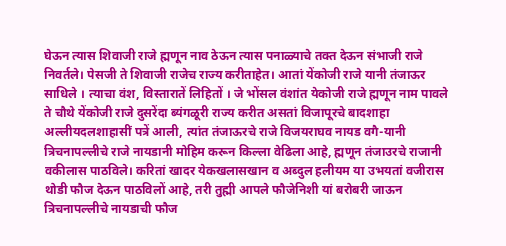घेऊन त्यास शिवाजी राजे ह्मणून नाव ठेऊन त्यास पनाळ्याचे तक्त देऊन संभाजी राजे निवर्तले। पेसजी ते शिवाजी राजेच राज्य करीताहेत। आतां येंकोजी राजे यानी तंजाऊर साधिले । त्याचा वंश, विस्तारातें लिहितों । जे भोंसल वंशांत येकोजी राजे ह्मणून नाम पावले ते चौथे येंकोजी राजे दुसरेंदा ब्यंगळूरी राज्य करीत असतां विजापूरचे बादशाहा अल्लीयदलशाहासीं पत्रें आली, त्यांत तंजाऊरचे राजे विजयराघव नायड वगै-यानी त्रिचनापल्लीचे राजे नायडानी मोहिम करून किल्ला वेढिला आहे, ह्मणून तंजाउरचे राजानी वकीलास पाठविले। करितां खादर येकखलासखान व अब्दुल हलीयम या उभयतां वजीरास थोडी फौज देऊन पाठविलों आहे, तरी तुह्मी आपले फौजेनिशी यां बरोबरी जाऊन त्रिचनापल्लीचे नायडाची फौज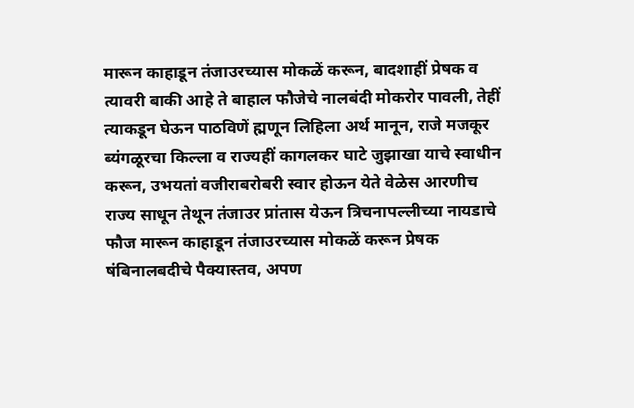मारून काहाडून तंजाउरच्यास मोकळें करून, बादशाहीं प्रेषक व त्यावरी बाकी आहे ते बाहाल फौजेचे नालबंदी मोकरोर पावली, तेहीं त्याकडून घेऊन पाठविणें ह्मणून लिहिला अर्थ मानून, राजे मजकूर ब्यंगळूरचा किल्ला व राज्यहीं कागलकर घाटे जुझाखा याचे स्वाधीन करून, उभयतां वजीराबरोबरी स्वार होऊन येते वेळेस आरणीच राज्य साधून तेथून तंजाउर प्रांतास येऊन त्रिचनापल्लीच्या नायडाचे फौज मारून काहाडून तंजाउरच्यास मोकळें करून प्रेषक षंबिनालबदीचे पैक्यास्तव, अपण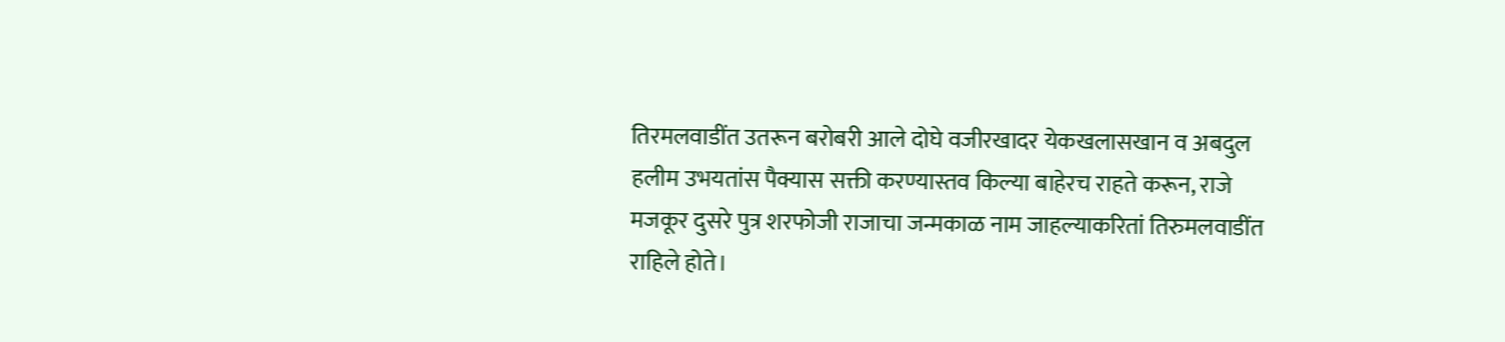तिरमलवाडींत उतरून बरोबरी आले दोघे वजीरखादर येकखलासखान व अबदुल हलीम उभयतांस पैक्यास सक्ती करण्यास्तव किल्या बाहेरच राहते करून, राजे मजकूर दुसरे पुत्र शरफोजी राजाचा जन्मकाळ नाम जाहल्याकरितां तिरुमलवाडींत राहिले होते।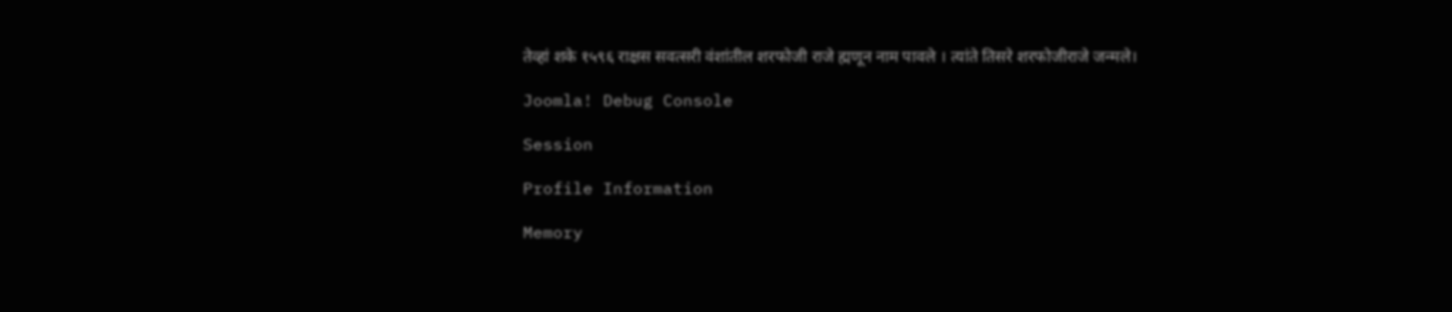तेव्हां शके १५९६ राक्षस सवत्सरी वंशांतील शरफोजी राजे ह्मणून नाम पावले । त्यांते तिसरे शरफोजीराजे जन्मले।

Joomla! Debug Console

Session

Profile Information

Memory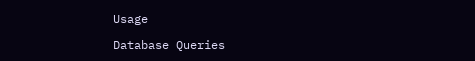Usage

Database Queries